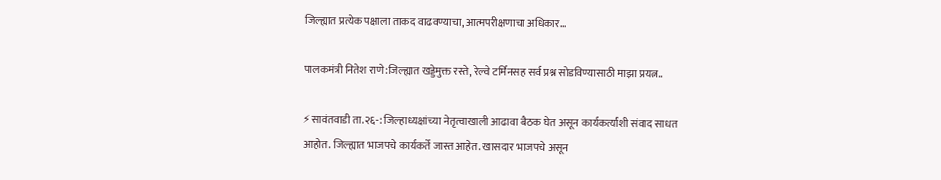जिल्ह्यात प्रत्येक पक्षाला ताकद वाढवण्याचा, आत्मपरीक्षणाचा अधिकार…

पालकमंत्री नितेश राणे:जिल्ह्यात खड्डेमुक्त रस्ते, रेल्वे टर्मिनसह सर्व प्रश्न सोडविण्यासाठी माझा प्रयत्न..

⚡सावंतवाडी ता.२६-: जिल्हाध्यक्षांच्या नेतृत्वाखाली आढावा बैठक घेत असून कार्यकर्त्यांशी संवाद साधत आहोत. जिल्ह्यात भाजपचे कार्यकर्ते जास्त आहेत. खासदार भाजपचे असून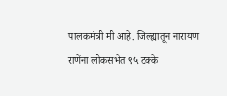पालकमंत्री मी आहे. जिल्ह्यातून नारायण राणेंना लोकसभेत ९५ टक्के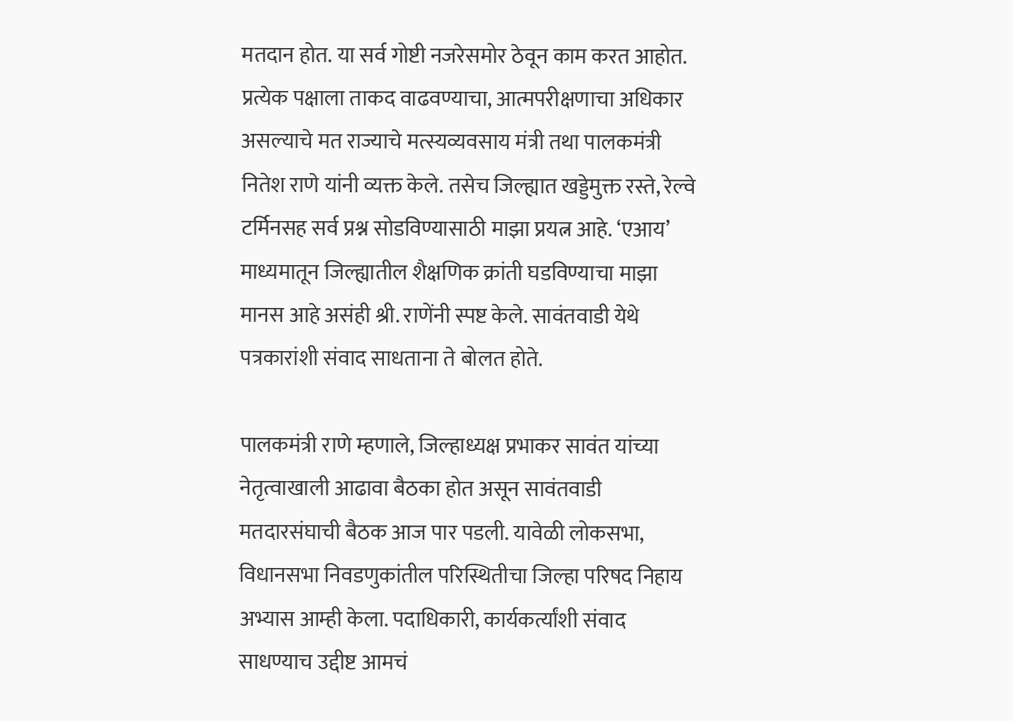मतदान होत. या सर्व गोष्टी नजरेसमोर ठेवून काम करत आहोत. प्रत्येक पक्षाला ताकद वाढवण्याचा, आत्मपरीक्षणाचा अधिकार असल्याचे मत राज्याचे मत्स्यव्यवसाय मंत्री तथा पालकमंत्री नितेश राणे यांनी व्यक्त केले. तसेच जिल्ह्यात खड्डेमुक्त रस्ते, रेल्वे टर्मिनसह सर्व प्रश्न सोडविण्यासाठी माझा प्रयत्न आहे. ‘एआय’ माध्यमातून जिल्ह्यातील शैक्षणिक क्रांती घडविण्याचा माझा मानस आहे असंही श्री. राणेंनी स्पष्ट केले. सावंतवाडी येथे पत्रकारांशी संवाद साधताना ते बोलत होते.

पालकमंत्री राणे म्हणाले, जिल्हाध्यक्ष प्रभाकर सावंत यांच्या नेतृत्वाखाली आढावा बैठका होत असून सावंतवाडी मतदारसंघाची बैठक आज पार पडली. यावेळी लोकसभा, विधानसभा निवडणुकांतील परिस्थितीचा जिल्हा परिषद निहाय अभ्यास आम्ही केला. पदाधिकारी, कार्यकर्त्यांशी संवाद साधण्याच उद्दीष्ट आमचं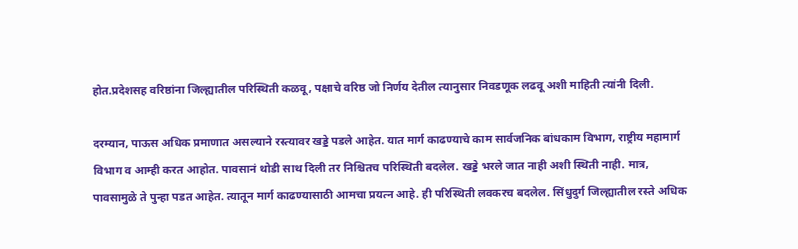होत.प्रदेशसह वरिष्ठांना जिल्ह्यातील परिस्थिती कळवू, पक्षाचे वरिष्ठ जो निर्णय देतील त्यानुसार निवडणूक लढवू अशी माहिती त्यांनी दिली.

दरम्यान, पाऊस अधिक प्रमाणात असल्याने रस्त्यावर खड्डे पडले आहेत. यात मार्ग काढण्याचे काम सार्वजनिक बांधकाम विभाग, राष्ट्रीय महामार्ग विभाग व आम्ही करत आहोत. पावसानं थोडी साथ दिली तर निश्चितच परिस्थिती बदलेल. खड्डे भरले जात नाही अशी स्थिती नाही. मात्र, पावसामुळे ते पुन्हा पडत आहेत. त्यातून मार्ग काढण्यासाठी आमचा प्रयत्न आहे. ही परिस्थिती लवकरच बदलेल. सिंधुदुर्ग जिल्ह्यातील रस्ते अधिक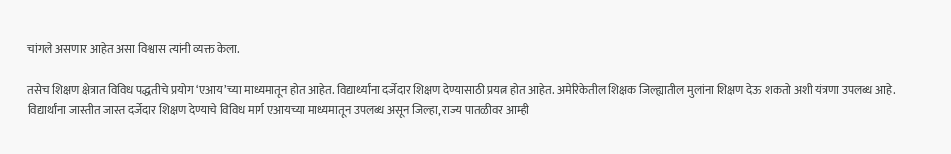चांगले असणार आहेत असा विश्वास त्यांनी व्यक्त केला.

तसेच शिक्षण क्षेत्रात विविध पद्धतीचे प्रयोग ‘एआय’च्या माध्यमातून होत आहेत. विद्यार्थ्यांना दर्जेदार शिक्षण देण्यासाठी प्रयत्न होत आहेत. अमेरिकेतील शिक्षक जिल्ह्यातील मुलांना शिक्षण देऊ शकतो अशी यंत्रणा उपलब्ध आहे. विद्यार्थांना जास्तीत जास्त दर्जेदार शिक्षण देण्याचे विविध मार्ग एआयच्या माध्यमातून उपलब्ध असून जिल्हा, राज्य पातळीवर आम्ही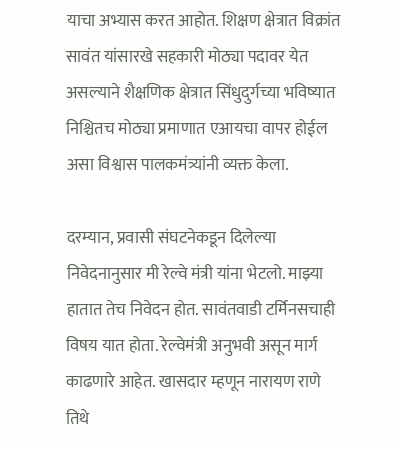याचा अभ्यास करत आहोत. शिक्षण क्षेत्रात विक्रांत सावंत यांसारखे सहकारी मोठ्या पदावर येत असल्याने शैक्षणिक क्षेत्रात सिंधुदुर्गच्या भविष्यात निश्चितच मोठ्या प्रमाणात एआयचा वापर होईल असा विश्वास पालकमंत्र्यांनी व्यक्त केला.

दरम्यान, प्रवासी संघटनेकडून दिलेल्या निवेदनानुसार मी रेल्वे मंत्री यांना भेटलो. माझ्या हातात तेच निवेदन होत. सावंतवाडी टर्मिनसचाही विषय यात होता. रेल्वेमंत्री अनुभवी असून मार्ग काढणारे आहेत. खासदार म्हणून नारायण राणे तिथे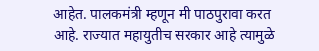आहेत. पालकमंत्री म्हणून मी पाठपुरावा करत आहे. राज्यात महायुतीच सरकार आहे त्यामुळे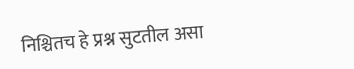निश्चितच हे प्रश्न सुटतील असा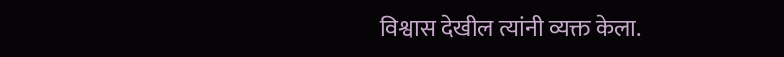विश्वास देखील त्यांनी व्यक्त केला.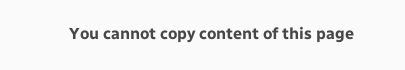You cannot copy content of this page